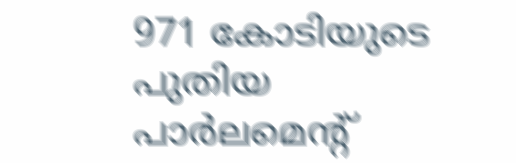971 കോടിയുടെ പുതിയ പാര്‍ലമെന്റ്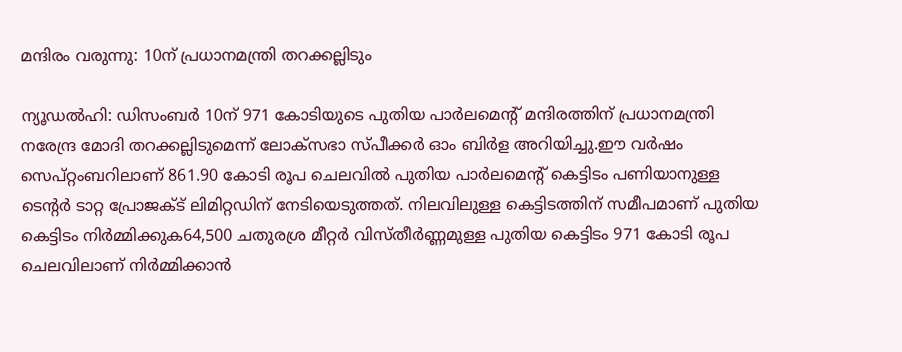മന്ദിരം വരുന്നു: 10ന് പ്രധാനമന്ത്രി തറക്കല്ലിടും

ന്യൂഡല്‍ഹി: ഡിസംബര്‍ 10ന് 971 കോടിയുടെ പുതിയ പാര്‍ലമെന്റ് മന്ദിരത്തിന് പ്രധാനമന്ത്രി നരേന്ദ്ര മോദി തറക്കല്ലിടുമെന്ന് ലോക്സഭാ സ്പീക്കര്‍ ഓം ബിര്‍ള അറിയിച്ചു.ഈ വര്‍ഷം സെപ്റ്റംബറിലാണ് 861.90 കോടി രൂപ ചെലവില്‍ പുതിയ പാര്‍ലമെന്റ് കെട്ടിടം പണിയാനുള്ള ടെന്റര്‍ ടാറ്റ പ്രോജക്ട് ലിമിറ്റഡിന് നേടിയെടുത്തത്. നിലവിലുള്ള കെട്ടിടത്തിന് സമീപമാണ് പുതിയ കെട്ടിടം നിര്‍മ്മിക്കുക64,500 ചതുരശ്ര മീറ്റര്‍ വിസ്തീര്‍ണ്ണമുള്ള പുതിയ കെട്ടിടം 971 കോടി രൂപ ചെലവിലാണ് നിര്‍മ്മിക്കാന്‍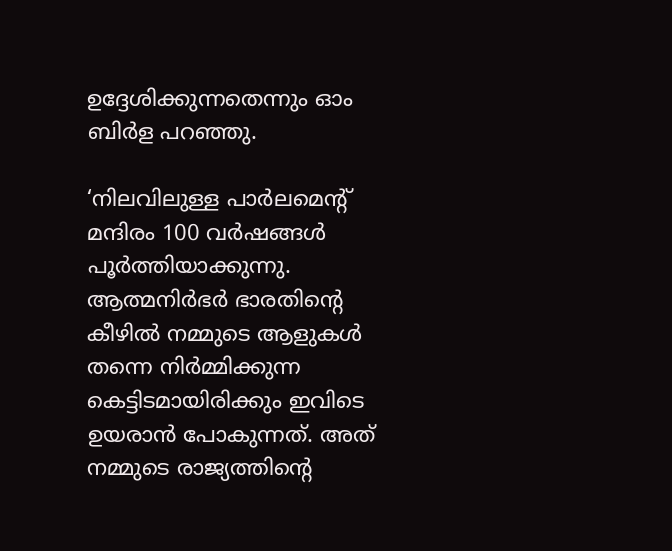ഉദ്ദേശിക്കുന്നതെന്നും ഓം ബിര്‍ള പറഞ്ഞു.

‘നിലവിലുള്ള പാര്‍ലമെന്റ് മന്ദിരം 100 വര്‍ഷങ്ങള്‍ പൂര്‍ത്തിയാക്കുന്നു. ആത്മനിര്‍ഭര്‍ ഭാരതിന്റെ കീഴില്‍ നമ്മുടെ ആളുകള്‍ തന്നെ നിര്‍മ്മിക്കുന്ന കെട്ടിടമായിരിക്കും ഇവിടെ ഉയരാന്‍ പോകുന്നത്. അത് നമ്മുടെ രാജ്യത്തിന്റെ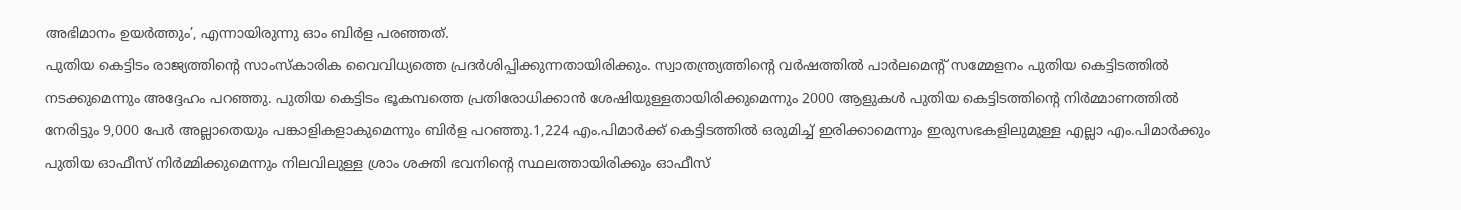അഭിമാനം ഉയര്‍ത്തും’, എന്നായിരുന്നു ഓം ബിര്‍ള പരഞ്ഞത്.
പുതിയ കെട്ടിടം രാജ്യത്തിന്റെ സാംസ്‌കാരിക വൈവിധ്യത്തെ പ്രദര്‍ശിപ്പിക്കുന്നതായിരിക്കും. സ്വാതന്ത്ര്യത്തിന്റെ വര്‍ഷത്തില്‍ പാര്‍ലമെന്റ് സമ്മേളനം പുതിയ കെട്ടിടത്തില്‍ നടക്കുമെന്നും അദ്ദേഹം പറഞ്ഞു. പുതിയ കെട്ടിടം ഭൂകമ്പത്തെ പ്രതിരോധിക്കാന്‍ ശേഷിയുള്ളതായിരിക്കുമെന്നും 2000 ആളുകള്‍ പുതിയ കെട്ടിടത്തിന്റെ നിര്‍മ്മാണത്തില്‍ നേരിട്ടും 9,000 പേര്‍ അല്ലാതെയും പങ്കാളികളാകുമെന്നും ബിര്‍ള പറഞ്ഞു.1,224 എം.പിമാര്‍ക്ക് കെട്ടിടത്തില്‍ ഒരുമിച്ച് ഇരിക്കാമെന്നും ഇരുസഭകളിലുമുള്ള എല്ലാ എം.പിമാര്‍ക്കും പുതിയ ഓഫീസ് നിര്‍മ്മിക്കുമെന്നും നിലവിലുള്ള ശ്രാം ശക്തി ഭവനിന്റെ സ്ഥലത്തായിരിക്കും ഓഫീസ്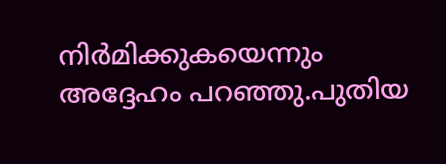നിര്‍മിക്കുകയെന്നും അദ്ദേഹം പറഞ്ഞു.പുതിയ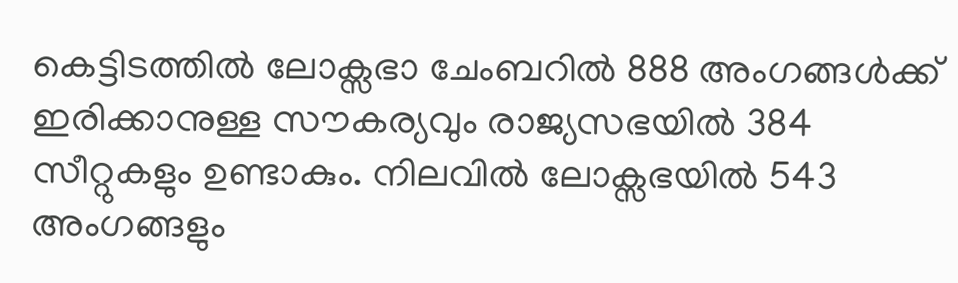കെട്ടിടത്തില്‍ ലോക്സഭാ ചേംബറില്‍ 888 അംഗങ്ങള്‍ക്ക് ഇരിക്കാനുള്ള സൗകര്യവും രാജ്യസഭയില്‍ 384 സീറ്റുകളും ഉണ്ടാകും. നിലവില്‍ ലോക്സഭയില്‍ 543 അംഗങ്ങളും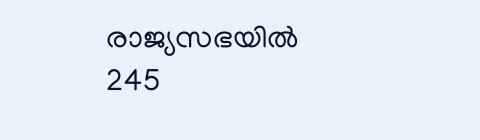രാജ്യസഭയില്‍ 245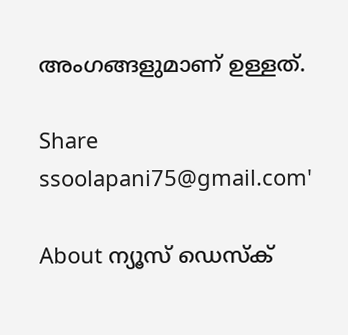അംഗങ്ങളുമാണ് ഉള്ളത്.

Share
ssoolapani75@gmail.com'

About ന്യൂസ് ഡെസ്ക്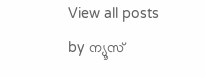View all posts by ന്യൂസ്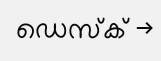ഡെസ്ക് →